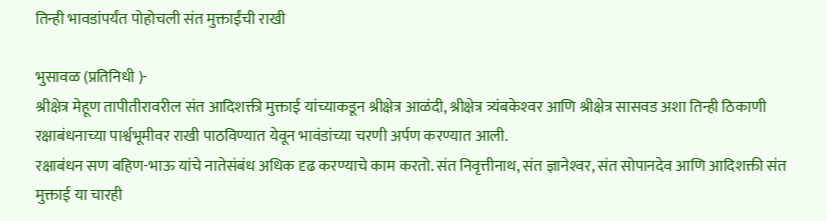तिन्ही भावडांपर्यंत पोहोचली संत मुक्ताईंची राखी

भुसावळ (प्रतिनिधी )-
श्रीक्षेत्र मेहूण तापीतीरावरील संत आदिशक्ती मुक्ताई यांच्याकडून श्रीक्षेत्र आळंदी, श्रीक्षेत्र त्र्यंबकेश्‍वर आणि श्रीक्षेत्र सासवड अशा तिन्ही ठिकाणी रक्षाबंधनाच्या पार्श्वभूमीवर राखी पाठविण्यात येवून भावंडांच्या चरणी अर्पण करण्यात आली.
रक्षाबंधन सण बहिण-भाऊ यांचे नातेसंबंध अधिक दृढ करण्याचे काम करतो. संत निवृत्तीनाथ, संत ज्ञानेश्‍वर, संत सोपानदेव आणि आदिशक्ती संत मुक्ताई या चारही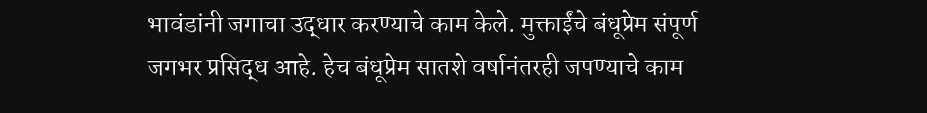भावंडांनी जगाचा उद्धार करण्याचे काम केले. मुक्ताईंचे बंधूप्रेम संपूर्ण जगभर प्रसिद्ध आहे. हेच बंधूप्रेम सातशे वर्षानंतरही जपण्याचे काम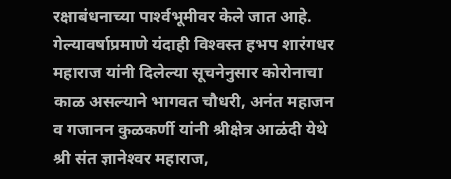रक्षाबंधनाच्या पार्श्‍वभूमीवर केले जात आहे. गेल्यावर्षाप्रमाणे यंदाही विश्‍वस्त हभप शारंगधर महाराज यांनी दिलेल्या सूचनेनुसार कोरोनाचा काळ असल्याने भागवत चौधरी, अनंत महाजन व गजानन कुळकर्णी यांनी श्रीक्षेत्र आळंदी येथे श्री संत ज्ञानेश्‍वर महाराज,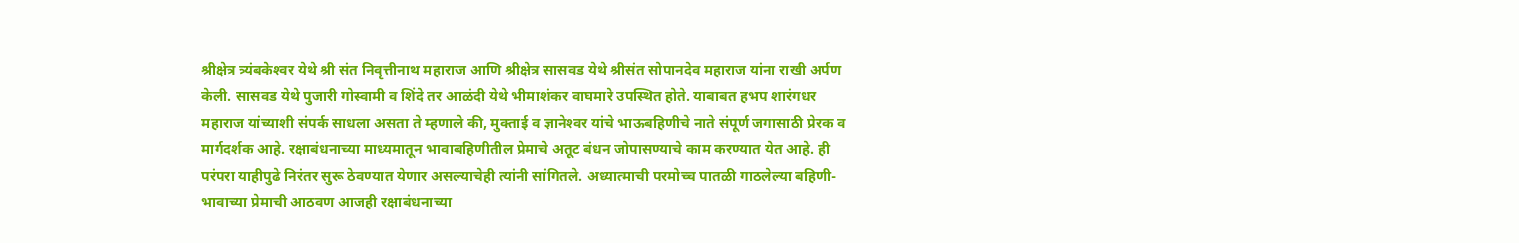श्रीक्षेत्र त्र्यंबकेश्‍वर येथे श्री संत निवृत्तीनाथ महाराज आणि श्रीक्षेत्र सासवड येथे श्रीसंत सोपानदेव महाराज यांना राखी अर्पण केली. सासवड येथे पुजारी गोस्वामी व शिंदे तर आळंदी येथे भीमाशंकर वाघमारे उपस्थित होते. याबाबत हभप शारंगधर महाराज यांच्याशी संपर्क साधला असता ते म्हणाले की, मुक्ताई व ज्ञानेश्‍वर यांचे भाऊबहिणीचे नाते संपूर्ण जगासाठी प्रेरक व मार्गदर्शक आहे. रक्षाबंधनाच्या माध्यमातून भावाबहिणीतील प्रेमाचे अतूट बंधन जोपासण्याचे काम करण्यात येत आहे. ही परंपरा याहीपुढे निरंतर सुरू ठेवण्यात येणार असल्याचेही त्यांनी सांगितले. अध्यात्माची परमोच्च पातळी गाठलेल्या बहिणी-भावाच्या प्रेमाची आठवण आजही रक्षाबंधनाच्या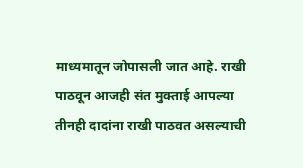माध्यमातून जोपासली जात आहे. राखी पाठवून आजही संत मुक्ताई आपल्या तीनही दादांना राखी पाठवत असल्याची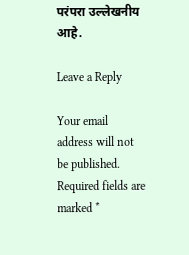परंपरा उल्लेखनीय आहे.

Leave a Reply

Your email address will not be published. Required fields are marked *